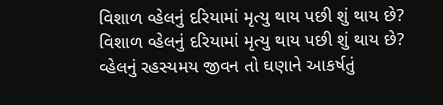વિશાળ વ્હેલનું દરિયામાં મૃત્યુ થાય પછી શું થાય છે?
વિશાળ વ્હેલનું દરિયામાં મૃત્યુ થાય પછી શું થાય છે?
વ્હેલનું રહસ્યમય જીવન તો ઘણાને આકર્ષતું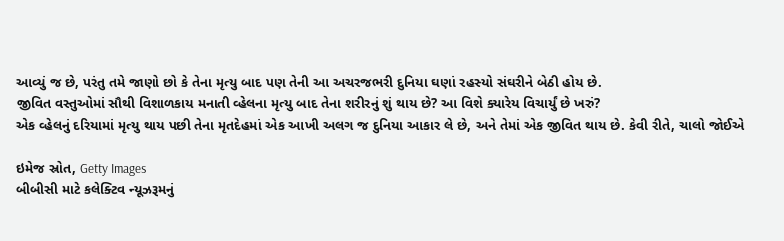આવ્યું જ છે, પરંતુ તમે જાણો છો કે તેના મૃત્યુ બાદ પણ તેની આ અચરજભરી દુનિયા ઘણાં રહસ્યો સંઘરીને બેઠી હોય છે.
જીવિત વસ્તુઓમાં સૌથી વિશાળકાય મનાતી વ્હેલના મૃત્યુ બાદ તેના શરીરનું શું થાય છે? આ વિશે ક્યારેય વિચાર્યું છે ખરું?
એક વ્હેલનું દરિયામાં મૃત્યુ થાય પછી તેના મૃતદેહમાં એક આખી અલગ જ દુનિયા આકાર લે છે, અને તેમાં એક જીવિત થાય છે. કેવી રીતે, ચાલો જોઈએ

ઇમેજ સ્રોત, Getty Images
બીબીસી માટે કલેક્ટિવ ન્યૂઝરૂમનું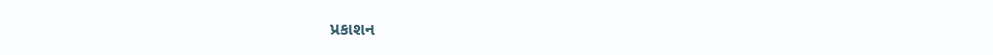પ્રકાશન